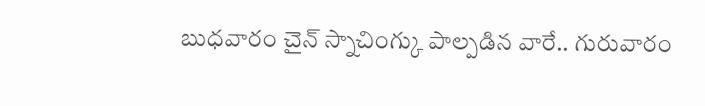బుధవారం చైన్ స్నాచింగ్కు పాల్పడిన వారే.. గురువారం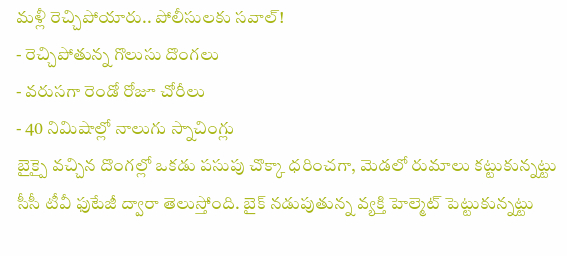మళ్లీ రెచ్చిపోయారు.. పోలీసులకు సవాల్!
- రెచ్చిపోతున్న గొలుసు దొంగలు
- వరుసగా రెండో రోజూ చోరీలు
- 40 నిమిషాల్లో నాలుగు స్నాచింగ్లు
బైక్పై వచ్చిన దొంగల్లో ఒకడు పసుపు చొక్కా ధరించగా, మెడలో రుమాలు కట్టుకున్నట్టు సీసీ టీవీ ఫుటేజీ ద్వారా తెలుస్తోంది. బైక్ నడుపుతున్న వ్యక్తి హెల్మెట్ పెట్టుకున్నట్టు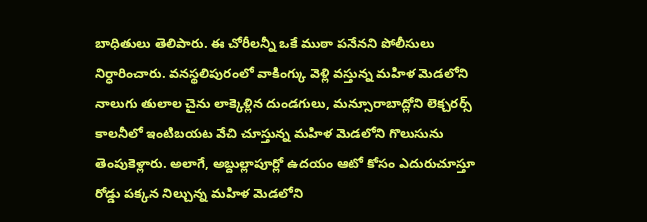బాధితులు తెలిపారు. ఈ చోరీలన్నీ ఒకే ముఠా పనేనని పోలీసులు నిర్ధారించారు. వనస్థలిపురంలో వాకింగ్కు వెళ్లి వస్తున్న మహిళ మెడలోని నాలుగు తులాల చైను లాక్కెళ్లిన దుండగులు, మన్సూరాబాద్లోని లెక్చరర్స్ కాలనీలో ఇంటిబయట వేచి చూస్తున్న మహిళ మెడలోని గొలుసును తెంపుకెళ్లారు. అలాగే, అబ్దుల్లాపూర్లో ఉదయం ఆటో కోసం ఎదురుచూస్తూ రోడ్డు పక్కన నిల్చున్న మహిళ మెడలోని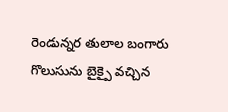రెండున్నర తులాల బంగారు గొలుసును బైక్పై వచ్చిన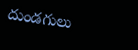దుండగులు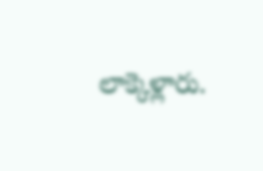లాక్కెళ్లారు.